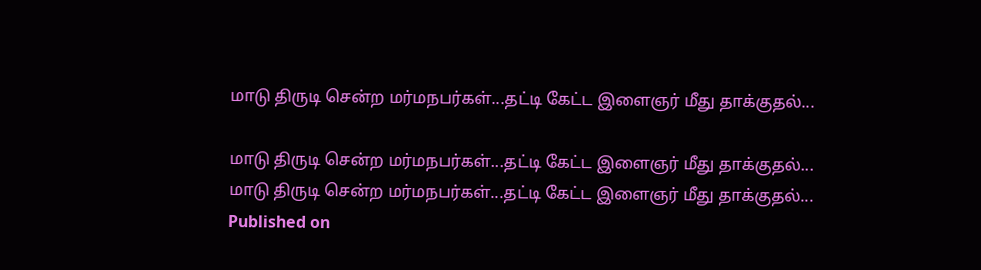மாடு திருடி சென்ற மர்மநபர்கள்...தட்டி கேட்ட இளைஞர் மீது தாக்குதல்...

மாடு திருடி சென்ற மர்மநபர்கள்...தட்டி கேட்ட இளைஞர் மீது தாக்குதல்...
மாடு திருடி சென்ற மர்மநபர்கள்...தட்டி கேட்ட இளைஞர் மீது தாக்குதல்...
Published on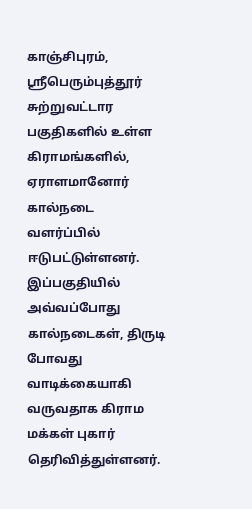காஞ்சிபுரம், ஸ்ரீபெரும்புத்தூர் சுற்றுவட்டார பகுதிகளில் உள்ள கிராமங்களில், ஏராளமானோர் கால்நடை வளர்ப்பில் ஈடுபட்டுள்ளனர். இப்பகுதியில் அவ்வப்போது கால்நடைகள், திருடி போவது வாடிக்கையாகி வருவதாக கிராம மக்கள் புகார் தெரிவித்துள்ளனர்.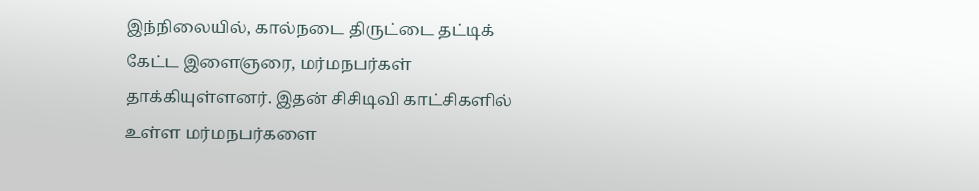இந்நிலையில், கால்நடை திருட்டை தட்டிக் கேட்ட இளைஞரை, மர்மநபர்கள் தாக்கியுள்ளனர். இதன் சிசிடிவி காட்சிகளில் உள்ள மர்மநபர்களை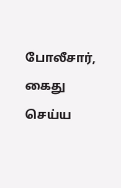போலீசார், கைது செய்ய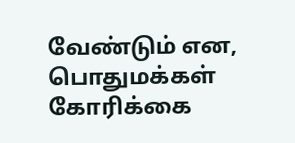வேண்டும் என, பொதுமக்கள் கோரிக்கை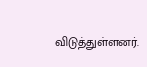விடுத்துள்ளனர்.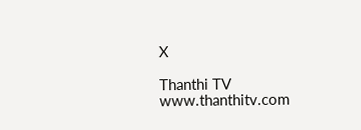X

Thanthi TV
www.thanthitv.com